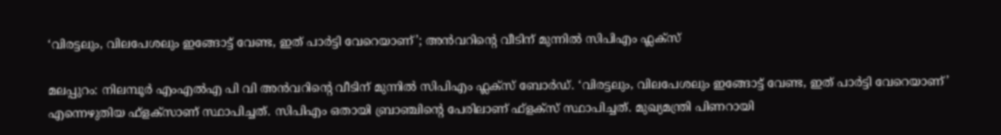‘വിരട്ടലും, വിലപേശലും ഇങ്ങോട്ട് വേണ്ട, ഇത് പാർട്ടി വേറെയാണ്’; അൻവറിൻ്റെ വീടിന് മുന്നിൽ സിപിഎം ഫ്ലക്സ്

മലപ്പുറം: നിലമ്പൂര്‍ എംഎല്‍എ പി വി അന്‍വറിന്റെ വീടിന് മുന്നില്‍ സിപിഎം ഫ്ലക്സ് ബോര്‍ഡ്. ‘വിരട്ടലും, വിലപേശലും ഇങ്ങോട്ട് വേണ്ട, ഇത് പാര്‍ട്ടി വേറെയാണ്’ എന്നെഴുതിയ ഫ്‌ളക്‌സാണ് സ്ഥാപിച്ചത്. സിപിഎം ഒതായി ബ്രാഞ്ചിന്റെ പേരിലാണ് ഫ്‌ളക്‌സ് സ്ഥാപിച്ചത്. മുഖ്യമന്ത്രി പിണറായി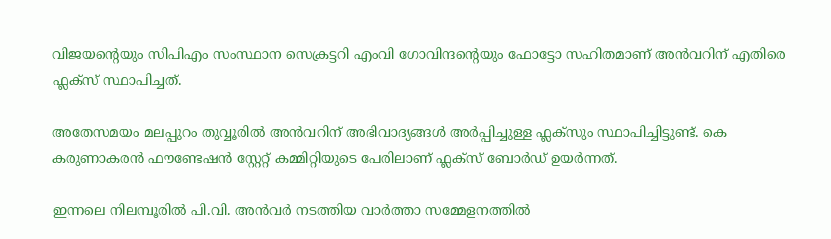വിജയന്റെയും സിപിഎം സംസ്ഥാന സെക്രട്ടറി എംവി ഗോവിന്ദന്റെയും ഫോട്ടോ സഹിതമാണ് അന്‍വറിന് എതിരെ ഫ്ലക്സ് സ്ഥാപിച്ചത്.

അതേസമയം മലപ്പുറം തുവ്വൂരില്‍ അന്‍വറിന് അഭിവാദ്യങ്ങള്‍ അര്‍പ്പിച്ചുള്ള ഫ്ലക്സും സ്ഥാപിച്ചിട്ടുണ്ട്. കെ കരുണാകരന്‍ ഫൗണ്ടേഷന്‍ സ്റ്റേറ്റ് കമ്മിറ്റിയുടെ പേരിലാണ് ഫ്ലക്സ് ബോര്‍ഡ് ഉയര്‍ന്നത്.

ഇന്നലെ നിലമ്പൂരിൽ പി.വി. അൻവർ നടത്തിയ വാര്‍ത്താ സമ്മേളനത്തില്‍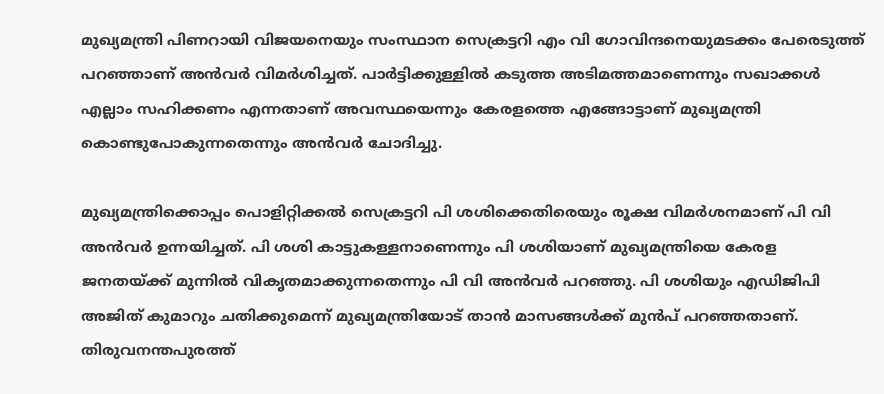മുഖ്യമന്ത്രി പിണറായി വിജയനെയും സംസ്ഥാന സെക്രട്ടറി എം വി ഗോവിന്ദനെയുമടക്കം പേരെടുത്ത് പറഞ്ഞാണ് അന്‍വര്‍ വിമര്‍ശിച്ചത്. പാർട്ടിക്കുള്ളിൽ കടുത്ത അടിമത്തമാണെന്നും സഖാക്കള്‍ എല്ലാം സഹിക്കണം എന്നതാണ് അവസ്ഥയെന്നും കേരളത്തെ എങ്ങോട്ടാണ് മുഖ്യമന്ത്രി കൊണ്ടുപോകുന്നതെന്നും അന്‍വര്‍ ചോദിച്ചു.

മുഖ്യമന്ത്രിക്കൊപ്പം പൊളിറ്റിക്കല്‍ സെക്രട്ടറി പി ശശിക്കെതിരെയും രൂക്ഷ വിമര്‍ശനമാണ് പി വി അന്‍വര്‍ ഉന്നയിച്ചത്. പി ശശി കാട്ടുകള്ളനാണെന്നും പി ശശിയാണ് മുഖ്യമന്ത്രിയെ കേരള ജനതയ്ക്ക് മുന്നില്‍ വികൃതമാക്കുന്നതെന്നും പി വി അന്‍വര്‍ പറഞ്ഞു. പി ശശിയും എഡിജിപി അജിത് കുമാറും ചതിക്കുമെന്ന് മുഖ്യമന്ത്രിയോട് താന്‍ മാസങ്ങള്‍ക്ക് മുന്‍പ് പറഞ്ഞതാണ്. തിരുവനന്തപുരത്ത്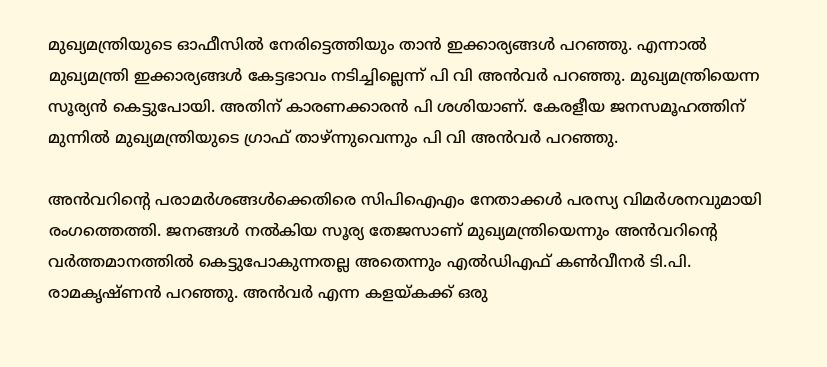മുഖ്യമന്ത്രിയുടെ ഓഫീസില്‍ നേരിട്ടെത്തിയും താന്‍ ഇക്കാര്യങ്ങള്‍ പറഞ്ഞു. എന്നാല്‍ മുഖ്യമന്ത്രി ഇക്കാര്യങ്ങള്‍ കേട്ടഭാവം നടിച്ചില്ലെന്ന് പി വി അന്‍വര്‍ പറഞ്ഞു. മുഖ്യമന്ത്രിയെന്ന സൂര്യന്‍ കെട്ടുപോയി. അതിന് കാരണക്കാരന്‍ പി ശശിയാണ്. കേരളീയ ജനസമൂഹത്തിന് മുന്നില്‍ മുഖ്യമന്ത്രിയുടെ ഗ്രാഫ് താഴ്ന്നുവെന്നും പി വി അന്‍വര്‍ പറഞ്ഞു.

അന്‍വറിന്റെ പരാമര്‍ശങ്ങള്‍ക്കെതിരെ സിപിഐഎം നേതാക്കള്‍ പരസ്യ വിമര്‍ശനവുമായി രംഗത്തെത്തി. ജനങ്ങൾ നൽകിയ സൂര്യ തേജസാണ് മുഖ്യമന്ത്രിയെന്നും അൻവറിന്റെ വർത്തമാനത്തിൽ കെട്ടുപോകുന്നതല്ല അതെന്നും എൽഡിഎഫ് കൺവീനർ ടി.പി. രാമകൃഷ്ണൻ പറഞ്ഞു. അൻവർ എന്ന കളയ്കക്ക് ഒരു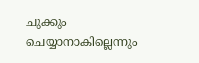ചുക്കും ചെയ്യാനാകില്ലെന്നും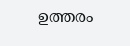ഉത്തരം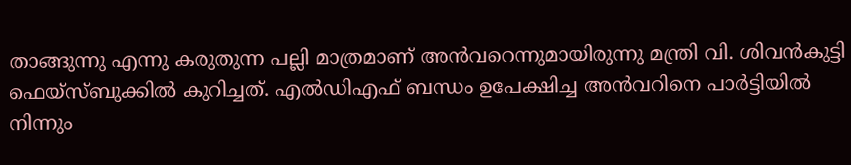താങ്ങുന്നു എന്നു കരുതുന്ന പല്ലി മാത്രമാണ് അൻവറെന്നുമായിരുന്നു മന്ത്രി വി. ശിവൻകുട്ടി ഫെയ്സ്ബുക്കിൽ കുറിച്ചത്. എൽഡിഎഫ് ബന്ധം ഉപേക്ഷിച്ച അൻവറിനെ പാർട്ടിയിൽ നിന്നും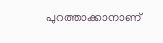പുറത്താക്കാനാണ്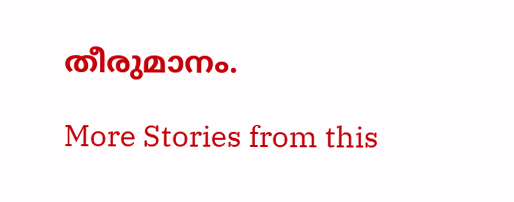തീരുമാനം.

More Stories from this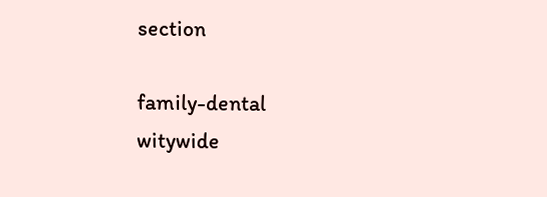section

family-dental
witywide